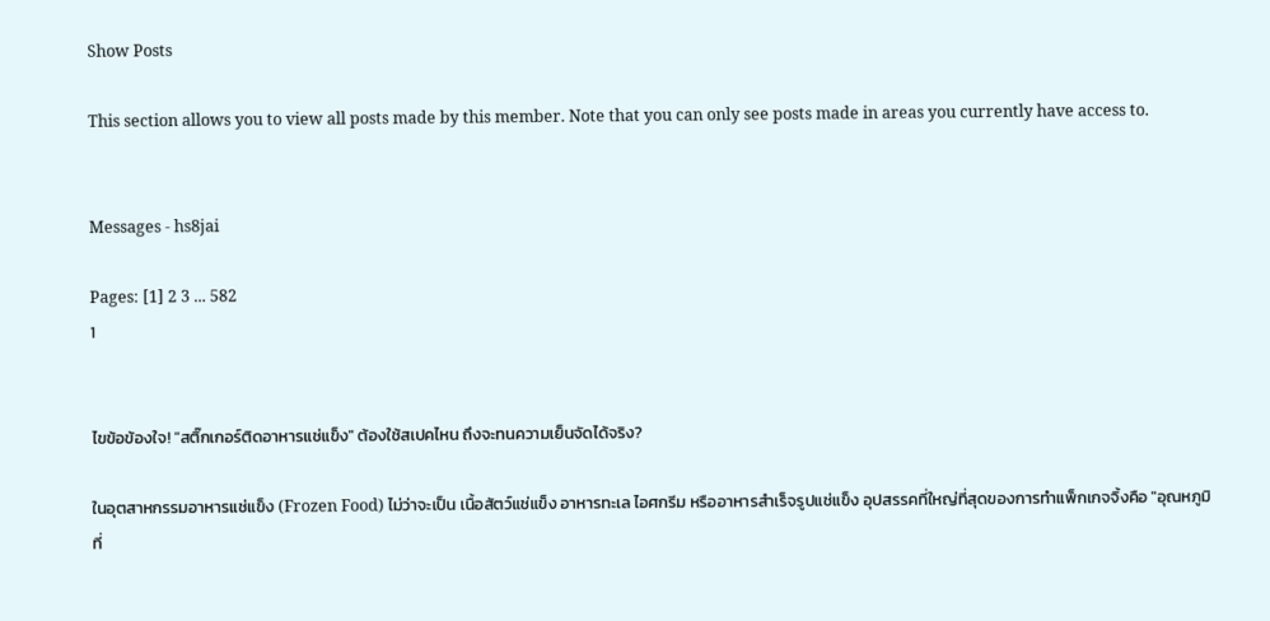Show Posts

This section allows you to view all posts made by this member. Note that you can only see posts made in areas you currently have access to.


Messages - hs8jai

Pages: [1] 2 3 ... 582
1


ไขข้อข้องใจ! "สติ๊กเกอร์ติดอาหารแช่แข็ง" ต้องใช้สเปคไหน ถึงจะทนความเย็นจัดได้จริง?

ในอุตสาหกรรมอาหารแช่แข็ง (Frozen Food) ไม่ว่าจะเป็น เนื้อสัตว์แช่แข็ง อาหารทะเล ไอศกรีม หรืออาหารสำเร็จรูปแช่แข็ง อุปสรรคที่ใหญ่ที่สุดของการทำแพ็กเกจจิ้งคือ "อุณหภูมิที่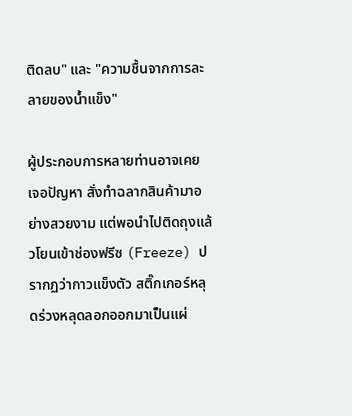ติดลบ" และ "ความชื้นจากการละลายของน้ำแข็ง"

ผู้ประกอบการหลายท่านอาจเคยเจอปัญหา สั่งทำฉลากสินค้ามาอย่างสวยงาม แต่พอนำไปติดถุงแล้วโยนเข้าช่องฟรีซ (Freeze) ปรากฏว่ากาวแข็งตัว สติ๊กเกอร์หลุดร่วงหลุดลอกออกมาเป็นแผ่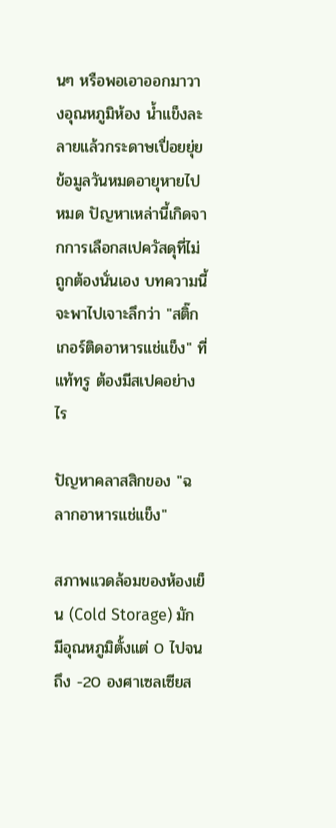นๆ หรือพอเอาออกมาวางอุณหภูมิห้อง น้ำแข็งละลายแล้วกระดาษเปื่อยยุ่ย ข้อมูลวันหมดอายุหายไปหมด ปัญหาเหล่านี้เกิดจากการเลือกสเปควัสดุที่ไม่ถูกต้องนั่นเอง บทความนี้จะพาไปเจาะลึกว่า "สติ๊กเกอร์ติดอาหารแช่แข็ง" ที่แท้ทรู ต้องมีสเปคอย่างไร

ปัญหาคลาสสิกของ "ฉลากอาหารแช่แข็ง"

สภาพแวดล้อมของห้องเย็น (Cold Storage) มักมีอุณหภูมิตั้งแต่ 0 ไปจนถึง -20 องศาเซลเซียส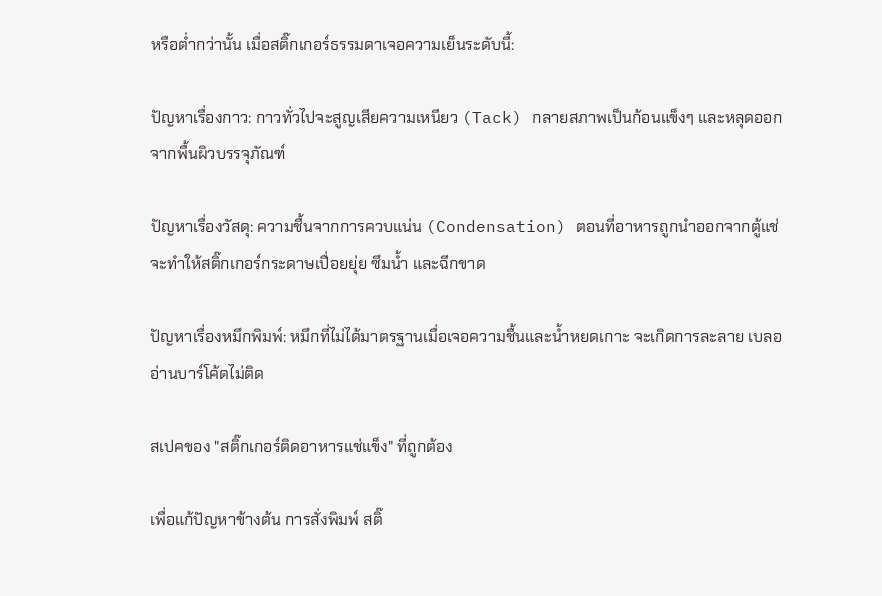หรือต่ำกว่านั้น เมื่อสติ๊กเกอร์ธรรมดาเจอความเย็นระดับนี้:

ปัญหาเรื่องกาว: กาวทั่วไปจะสูญเสียความเหนียว (Tack) กลายสภาพเป็นก้อนแข็งๆ และหลุดออกจากพื้นผิวบรรจุภัณฑ์

ปัญหาเรื่องวัสดุ: ความชื้นจากการควบแน่น (Condensation) ตอนที่อาหารถูกนำออกจากตู้แช่ จะทำให้สติ๊กเกอร์กระดาษเปื่อยยุ่ย ซึมน้ำ และฉีกขาด

ปัญหาเรื่องหมึกพิมพ์: หมึกที่ไม่ได้มาตรฐานเมื่อเจอความชื้นและน้ำหยดเกาะ จะเกิดการละลาย เบลอ อ่านบาร์โค้ดไม่ติด

สเปคของ "สติ๊กเกอร์ติดอาหารแช่แข็ง" ที่ถูกต้อง

เพื่อแก้ปัญหาข้างต้น การสั่งพิมพ์ สติ๊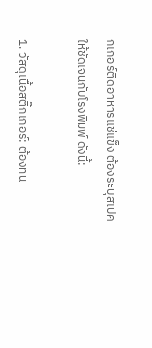กเกอร์ติดอาหารแช่แข็ง ต้องระบุสเปคให้ชัดเจนกับโรงพิมพ์ ดังนี้:

1. วัสดุเนื้อสติ๊กเกอร์: ต้องทน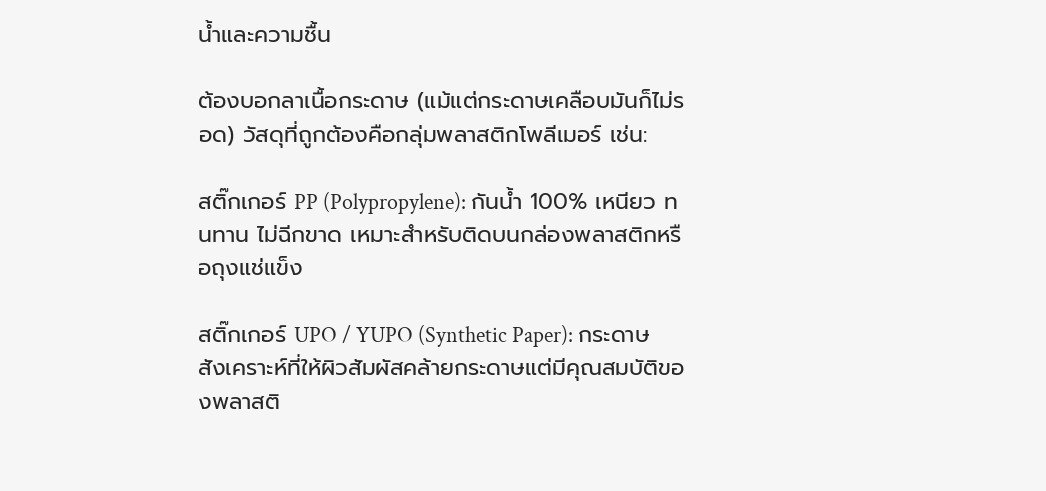น้ำและความชื้น

ต้องบอกลาเนื้อกระดาษ (แม้แต่กระดาษเคลือบมันก็ไม่รอด) วัสดุที่ถูกต้องคือกลุ่มพลาสติกโพลีเมอร์ เช่น:

สติ๊กเกอร์ PP (Polypropylene): กันน้ำ 100% เหนียว ทนทาน ไม่ฉีกขาด เหมาะสำหรับติดบนกล่องพลาสติกหรือถุงแช่แข็ง

สติ๊กเกอร์ UPO / YUPO (Synthetic Paper): กระดาษสังเคราะห์ที่ให้ผิวสัมผัสคล้ายกระดาษแต่มีคุณสมบัติของพลาสติ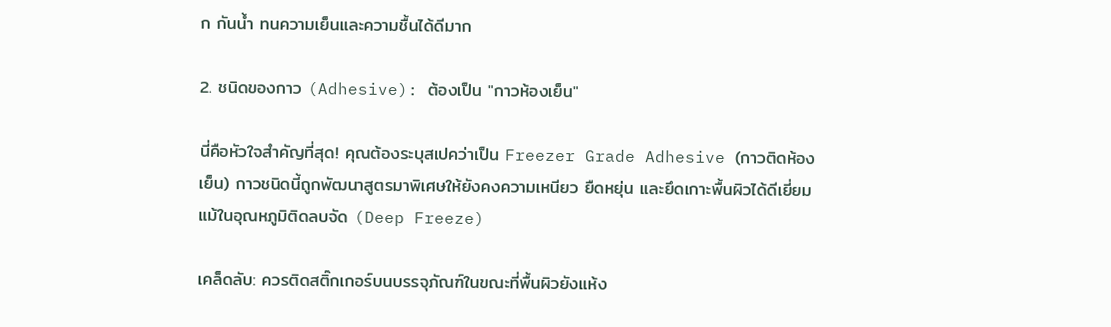ก กันน้ำ ทนความเย็นและความชื้นได้ดีมาก

2. ชนิดของกาว (Adhesive): ต้องเป็น "กาวห้องเย็น"

นี่คือหัวใจสำคัญที่สุด! คุณต้องระบุสเปคว่าเป็น Freezer Grade Adhesive (กาวติดห้องเย็น) กาวชนิดนี้ถูกพัฒนาสูตรมาพิเศษให้ยังคงความเหนียว ยืดหยุ่น และยึดเกาะพื้นผิวได้ดีเยี่ยม แม้ในอุณหภูมิติดลบจัด (Deep Freeze)

เคล็ดลับ: ควรติดสติ๊กเกอร์บนบรรจุภัณฑ์ในขณะที่พื้นผิวยังแห้ง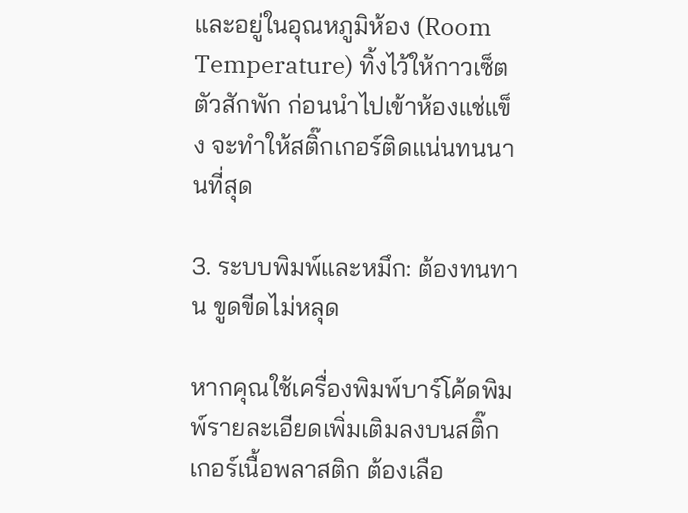และอยู่ในอุณหภูมิห้อง (Room Temperature) ทิ้งไว้ให้กาวเซ็ตตัวสักพัก ก่อนนำไปเข้าห้องแช่แข็ง จะทำให้สติ๊กเกอร์ติดแน่นทนนานที่สุด

3. ระบบพิมพ์และหมึก: ต้องทนทาน ขูดขีดไม่หลุด

หากคุณใช้เครื่องพิมพ์บาร์โค้ดพิมพ์รายละเอียดเพิ่มเติมลงบนสติ๊กเกอร์เนื้อพลาสติก ต้องเลือ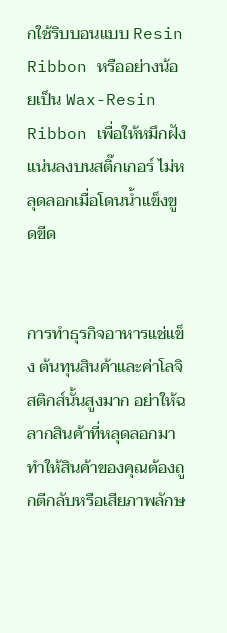กใช้ริบบอนแบบ Resin Ribbon หรืออย่างน้อยเป็น Wax-Resin Ribbon เพื่อให้หมึกฝังแน่นลงบนสติ๊กเกอร์ ไม่หลุดลอกเมื่อโดนน้ำแข็งขูดขีด


การทำธุรกิจอาหารแช่แข็ง ต้นทุนสินค้าและค่าโลจิสติกส์นั้นสูงมาก อย่าให้ฉลากสินค้าที่หลุดลอกมาทำให้สินค้าของคุณต้องถูกตีกลับหรือเสียภาพลักษ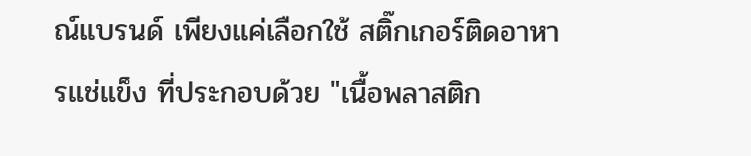ณ์แบรนด์ เพียงแค่เลือกใช้ สติ๊กเกอร์ติดอาหารแช่แข็ง ที่ประกอบด้วย "เนื้อพลาสติก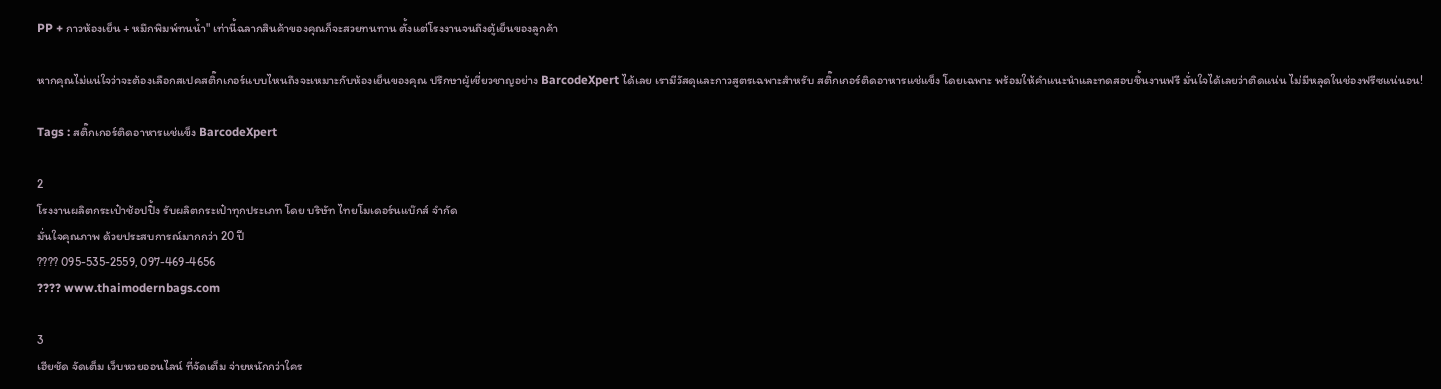PP + กาวห้องเย็น + หมึกพิมพ์ทนน้ำ" เท่านี้ฉลากสินค้าของคุณก็จะสวยทนทาน ตั้งแต่โรงงานจนถึงตู้เย็นของลูกค้า

หากคุณไม่แน่ใจว่าจะต้องเลือกสเปคสติ๊กเกอร์แบบไหนถึงจะเหมาะกับห้องเย็นของคุณ ปรึกษาผู้เชี่ยวชาญอย่าง BarcodeXpert ได้เลย เรามีวัสดุและกาวสูตรเฉพาะสำหรับ สติ๊กเกอร์ติดอาหารแช่แข็ง โดยเฉพาะ พร้อมให้คำแนะนำและทดสอบชิ้นงานฟรี มั่นใจได้เลยว่าติดแน่น ไม่มีหลุดในช่องฟรีซแน่นอน!

Tags : สติ๊กเกอร์ติดอาหารแช่แข็ง BarcodeXpert

2
โรงงานผลิตกระเป๋าช้อปปิ้ง รับผลิตกระเป๋าทุกประเภท โดย บริษัท ไทยโมเดอร์นแบ๊กส์ จำกัด
มั่นใจคุณภาพ ด้วยประสบการณ์มากกว่า 20 ปี
???? 095-535-2559, 097-469-4656
???? www.thaimodernbags.com

3
เฮียชัด จัดเต็ม เว็บหวยออนไลน์ ที่จัดเต็ม จ่ายหนักกว่าใคร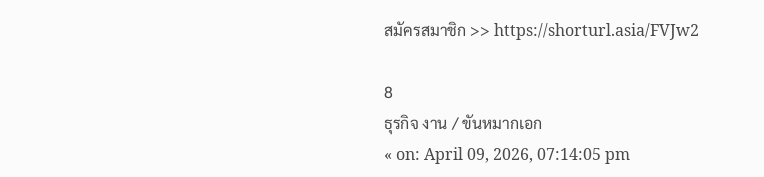สมัครสมาชิก >> https://shorturl.asia/FVJw2

8
ธุรกิจ งาน / ขันหมากเอก
« on: April 09, 2026, 07:14:05 pm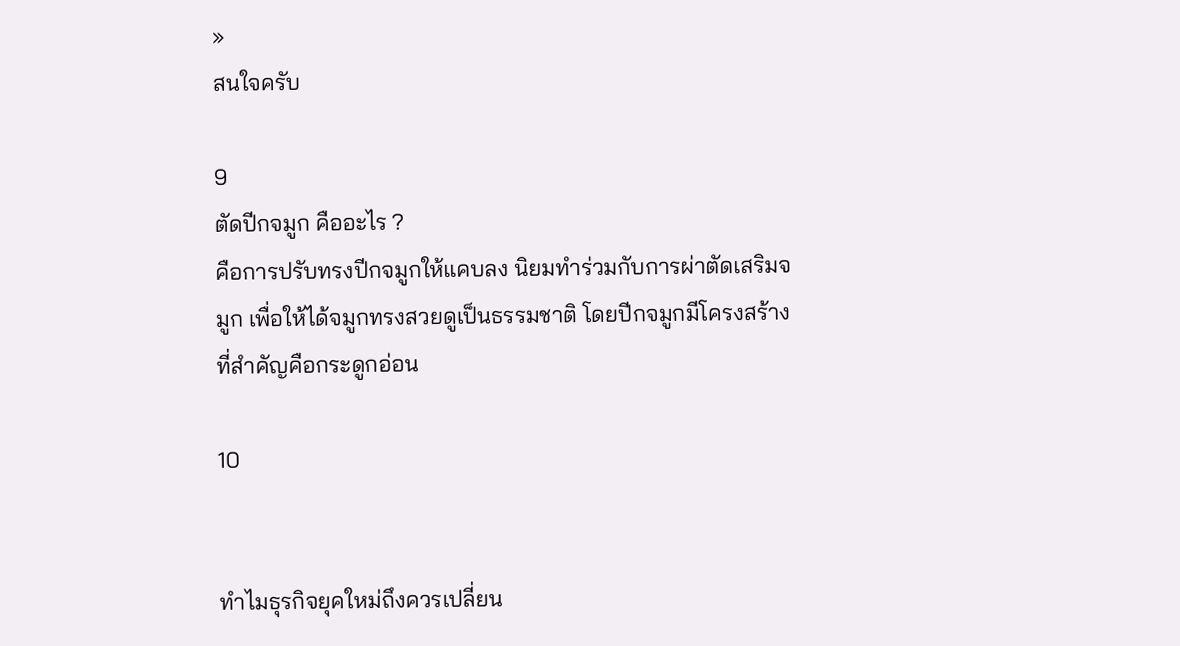»
สนใจครับ

9
ตัดปีกจมูก คืออะไร ?
คือการปรับทรงปีกจมูกให้แคบลง นิยมทำร่วมกับการผ่าตัดเสริมจมูก เพื่อให้ได้จมูกทรงสวยดูเป็นธรรมชาติ โดยปีกจมูกมีโครงสร้างที่สำคัญคือกระดูกอ่อน

10


ทำไมธุรกิจยุคใหม่ถึงควรเปลี่ยน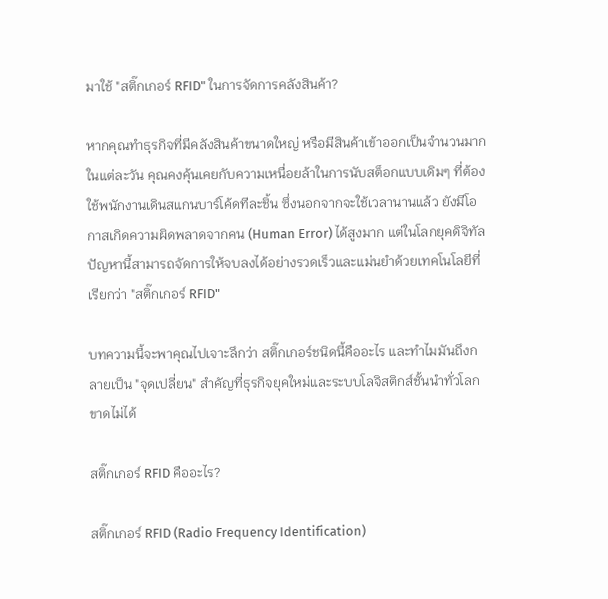มาใช้ "สติ๊กเกอร์ RFID" ในการจัดการคลังสินค้า?

หากคุณทำธุรกิจที่มีคลังสินค้าขนาดใหญ่ หรือมีสินค้าเข้าออกเป็นจำนวนมากในแต่ละวัน คุณคงคุ้นเคยกับความเหนื่อยล้าในการนับสต็อกแบบเดิมๆ ที่ต้องใช้พนักงานเดินสแกนบาร์โค้ดทีละชิ้น ซึ่งนอกจากจะใช้เวลานานแล้ว ยังมีโอกาสเกิดความผิดพลาดจากคน (Human Error) ได้สูงมาก แต่ในโลกยุคดิจิทัล ปัญหานี้สามารถจัดการให้จบลงได้อย่างรวดเร็วและแม่นยำด้วยเทคโนโลยีที่เรียกว่า "สติ๊กเกอร์ RFID"

บทความนี้จะพาคุณไปเจาะลึกว่า สติ๊กเกอร์ชนิดนี้คืออะไร และทำไมมันถึงกลายเป็น "จุดเปลี่ยน" สำคัญที่ธุรกิจยุคใหม่และระบบโลจิสติกส์ชั้นนำทั่วโลกขาดไม่ได้

สติ๊กเกอร์ RFID คืออะไร?

สติ๊กเกอร์ RFID (Radio Frequency Identification)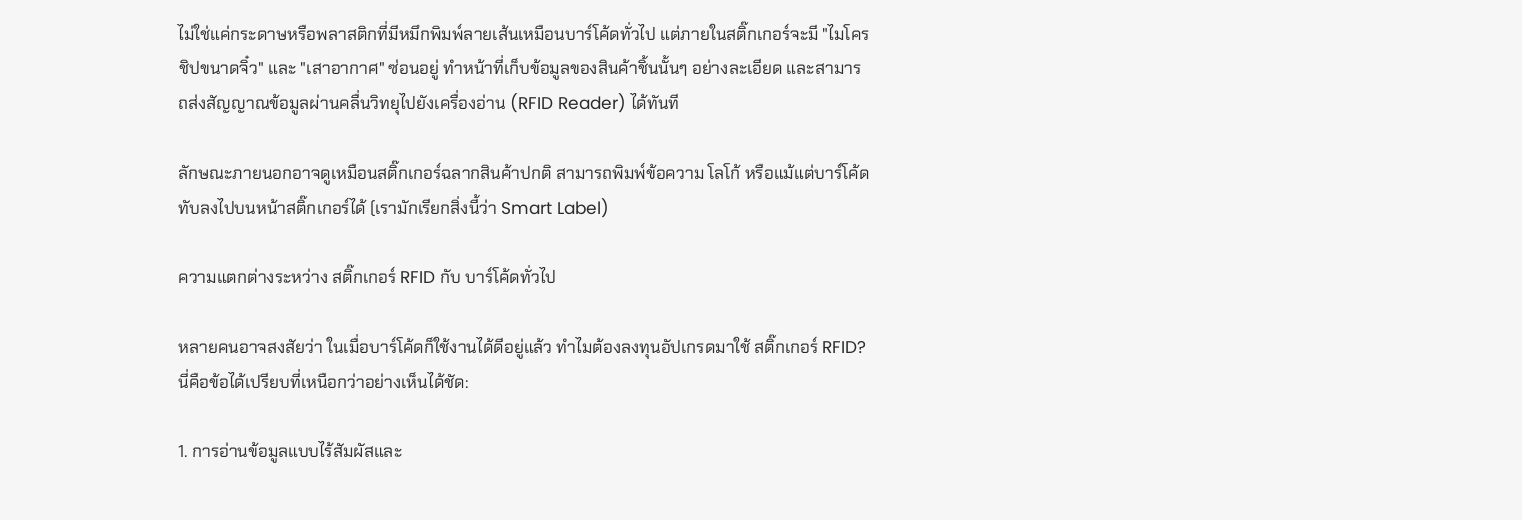ไม่ใช่แค่กระดาษหรือพลาสติกที่มีหมึกพิมพ์ลายเส้นเหมือนบาร์โค้ดทั่วไป แต่ภายในสติ๊กเกอร์จะมี "ไมโครชิปขนาดจิ๋ว" และ "เสาอากาศ" ซ่อนอยู่ ทำหน้าที่เก็บข้อมูลของสินค้าชิ้นนั้นๆ อย่างละเอียด และสามารถส่งสัญญาณข้อมูลผ่านคลื่นวิทยุไปยังเครื่องอ่าน (RFID Reader) ได้ทันที

ลักษณะภายนอกอาจดูเหมือนสติ๊กเกอร์ฉลากสินค้าปกติ สามารถพิมพ์ข้อความ โลโก้ หรือแม้แต่บาร์โค้ดทับลงไปบนหน้าสติ๊กเกอร์ได้ (เรามักเรียกสิ่งนี้ว่า Smart Label)

ความแตกต่างระหว่าง สติ๊กเกอร์ RFID กับ บาร์โค้ดทั่วไป

หลายคนอาจสงสัยว่า ในเมื่อบาร์โค้ดก็ใช้งานได้ดีอยู่แล้ว ทำไมต้องลงทุนอัปเกรดมาใช้ สติ๊กเกอร์ RFID? นี่คือข้อได้เปรียบที่เหนือกว่าอย่างเห็นได้ชัด:

1. การอ่านข้อมูลแบบไร้สัมผัสและ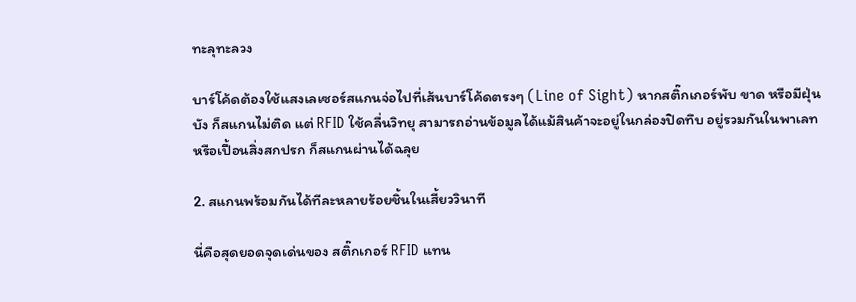ทะลุทะลวง

บาร์โค้ดต้องใช้แสงเลเซอร์สแกนจ่อไปที่เส้นบาร์โค้ดตรงๆ (Line of Sight) หากสติ๊กเกอร์พับ ขาด หรือมีฝุ่นบัง ก็สแกนไม่ติด แต่ RFID ใช้คลื่นวิทยุ สามารถอ่านข้อมูลได้แม้สินค้าจะอยู่ในกล่องปิดทึบ อยู่รวมกันในพาเลท หรือเปื้อนสิ่งสกปรก ก็สแกนผ่านได้ฉลุย

2. สแกนพร้อมกันได้ทีละหลายร้อยชิ้นในเสี้ยววินาที

นี่คือสุดยอดจุดเด่นของ สติ๊กเกอร์ RFID แทน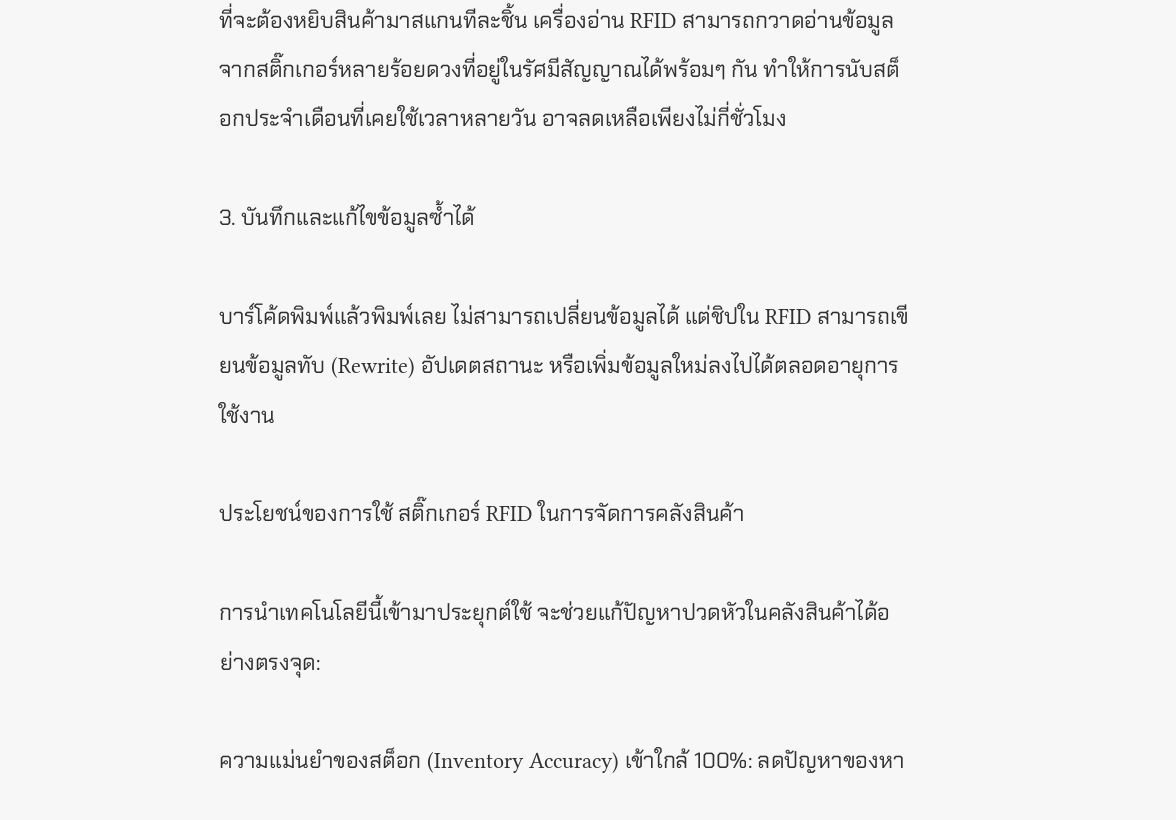ที่จะต้องหยิบสินค้ามาสแกนทีละชิ้น เครื่องอ่าน RFID สามารถกวาดอ่านข้อมูลจากสติ๊กเกอร์หลายร้อยดวงที่อยู่ในรัศมีสัญญาณได้พร้อมๆ กัน ทำให้การนับสต็อกประจำเดือนที่เคยใช้เวลาหลายวัน อาจลดเหลือเพียงไม่กี่ชั่วโมง

3. บันทึกและแก้ไขข้อมูลซ้ำได้

บาร์โค้ดพิมพ์แล้วพิมพ์เลย ไม่สามารถเปลี่ยนข้อมูลได้ แต่ชิปใน RFID สามารถเขียนข้อมูลทับ (Rewrite) อัปเดตสถานะ หรือเพิ่มข้อมูลใหม่ลงไปได้ตลอดอายุการใช้งาน

ประโยชน์ของการใช้ สติ๊กเกอร์ RFID ในการจัดการคลังสินค้า

การนำเทคโนโลยีนี้เข้ามาประยุกต์ใช้ จะช่วยแก้ปัญหาปวดหัวในคลังสินค้าได้อย่างตรงจุด:

ความแม่นยำของสต็อก (Inventory Accuracy) เข้าใกล้ 100%: ลดปัญหาของหา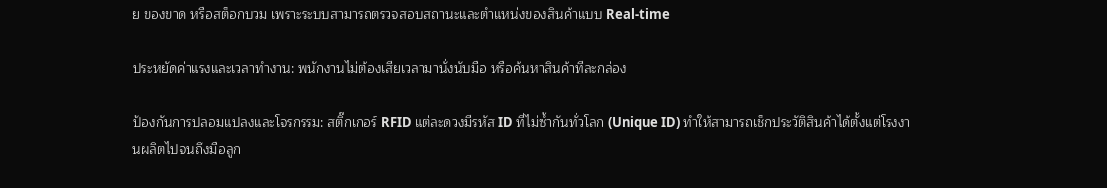ย ของขาด หรือสต็อกบวม เพราะระบบสามารถตรวจสอบสถานะและตำแหน่งของสินค้าแบบ Real-time

ประหยัดค่าแรงและเวลาทำงาน: พนักงานไม่ต้องเสียเวลามานั่งนับมือ หรือค้นหาสินค้าทีละกล่อง

ป้องกันการปลอมแปลงและโจรกรรม: สติ๊กเกอร์ RFID แต่ละดวงมีรหัส ID ที่ไม่ซ้ำกันทั่วโลก (Unique ID) ทำให้สามารถเช็กประวัติสินค้าได้ตั้งแต่โรงงานผลิตไปจนถึงมือลูก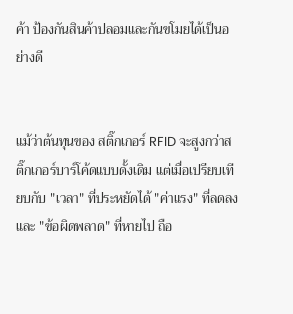ค้า ป้องกันสินค้าปลอมและกันขโมยได้เป็นอย่างดี


แม้ว่าต้นทุนของ สติ๊กเกอร์ RFID จะสูงกว่าสติ๊กเกอร์บาร์โค้ดแบบดั้งเดิม แต่เมื่อเปรียบเทียบกับ "เวลา" ที่ประหยัดได้ "ค่าแรง" ที่ลดลง และ "ข้อผิดพลาด" ที่หายไป ถือ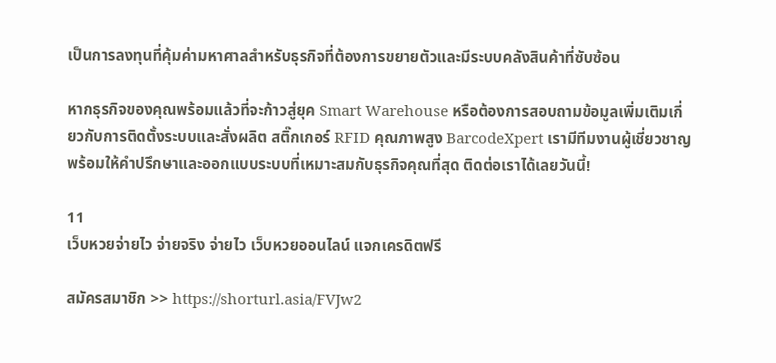เป็นการลงทุนที่คุ้มค่ามหาศาลสำหรับธุรกิจที่ต้องการขยายตัวและมีระบบคลังสินค้าที่ซับซ้อน

หากธุรกิจของคุณพร้อมแล้วที่จะก้าวสู่ยุค Smart Warehouse หรือต้องการสอบถามข้อมูลเพิ่มเติมเกี่ยวกับการติดตั้งระบบและสั่งผลิต สติ๊กเกอร์ RFID คุณภาพสูง BarcodeXpert เรามีทีมงานผู้เชี่ยวชาญพร้อมให้คำปรึกษาและออกแบบระบบที่เหมาะสมกับธุรกิจคุณที่สุด ติดต่อเราได้เลยวันนี้!

11
เว็บหวยจ่ายไว จ่ายจริง จ่ายไว เว็บหวยออนไลน์ แจกเครดิตฟรี

สมัครสมาชิก >> https://shorturl.asia/FVJw2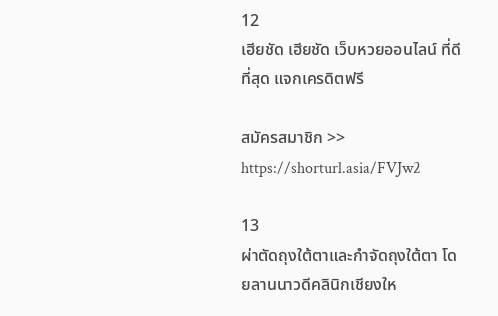12
เฮียชัด เฮียชัด เว็บหวยออนไลน์ ที่ดีที่สุด แจกเครดิตฟรี

สมัครสมาชิก >> https://shorturl.asia/FVJw2

13
ผ่าตัดถุงใต้ตาและกำจัดถุงใต้ตา โดยลานนาวดีคลินิกเชียงให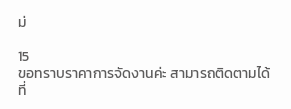ม่

15
ขอทราบราคาการจัดงานค่ะ สามารถติดตามได้ที่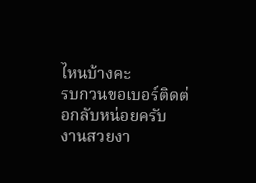ไหนบ้างคะ
รบกวนขอเบอร์ติดต่อกลับหน่อยครับ
งานสวยงา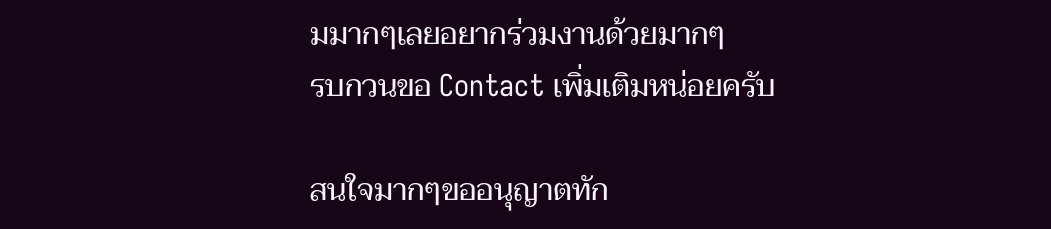มมากๆเลยอยากร่วมงานด้วยมากๆ
รบกวนขอ Contact เพิ่มเติมหน่อยครับ

สนใจมากๆขออนุญาตทัก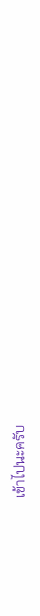เข้าไปนะครับ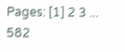Pages: [1] 2 3 ... 582